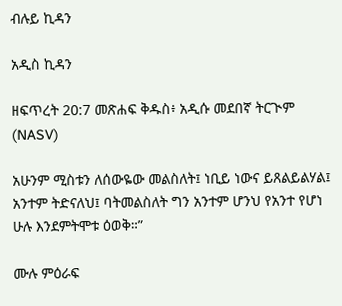ብሉይ ኪዳን

አዲስ ኪዳን

ዘፍጥረት 20:7 መጽሐፍ ቅዱስ፥ አዲሱ መደበኛ ትርጒም (NASV)

አሁንም ሚስቱን ለሰውዬው መልስለት፤ ነቢይ ነውና ይጸልይልሃል፤ አንተም ትድናለህ፤ ባትመልስለት ግን አንተም ሆንህ የአንተ የሆነ ሁሉ እንደምትሞቱ ዕወቅ።”

ሙሉ ምዕራፍ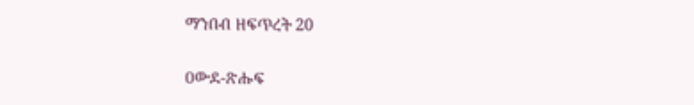ማንበብ ዘፍጥረት 20

ዐውደ-ጽሑፍ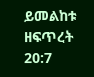ይመልከቱ ዘፍጥረት 20:7